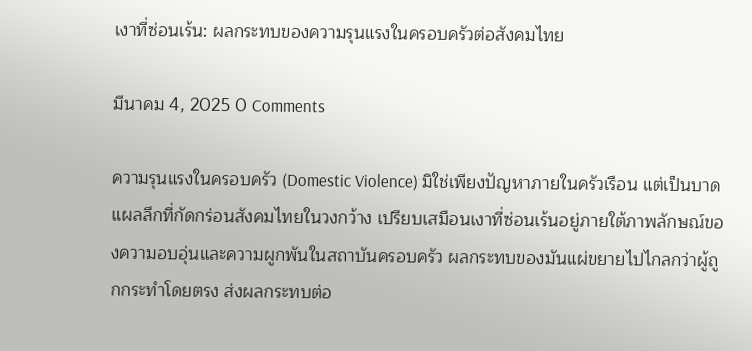เงาที่ซ่อนเร้น: ผลกระทบของความรุนแรงในครอบครัวต่อสังคมไทย

มีนาคม 4, 2025 0 Comments

ความรุนแรงในครอบครัว (Domestic Violence) มิใช่เพียงปัญหาภายในครัวเรือน แต่เป็นบาดแผลลึกที่กัดกร่อนสังคมไทยในวงกว้าง เปรียบเสมือนเงาที่ซ่อนเร้นอยู่ภายใต้ภาพลักษณ์ของความอบอุ่นและความผูกพันในสถาบันครอบครัว ผลกระทบของมันแผ่ขยายไปไกลกว่าผู้ถูกกระทำโดยตรง ส่งผลกระทบต่อ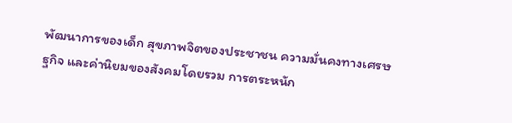พัฒนาการของเด็ก สุขภาพจิตของประชาชน ความมั่นคงทางเศรษฐกิจ และค่านิยมของสังคมโดยรวม การตระหนัก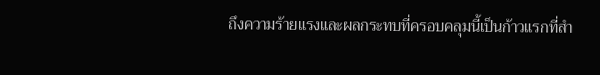ถึงความร้ายแรงและผลกระทบที่ครอบคลุมนี้เป็นก้าวแรกที่สำ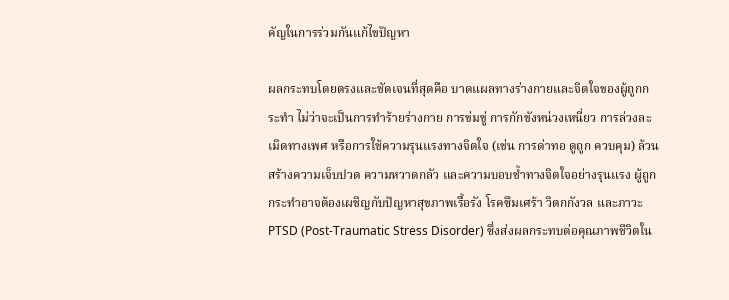คัญในการร่วมกันแก้ไขปัญหา

ผลกระทบโดยตรงและชัดเจนที่สุดคือ บาดแผลทางร่างกายและจิตใจของผู้ถูกกระทำ ไม่ว่าจะเป็นการทำร้ายร่างกาย การข่มขู่ การกักขังหน่วงเหนี่ยว การล่วงละเมิดทางเพศ หรือการใช้ความรุนแรงทางจิตใจ (เช่น การด่าทอ ดูถูก ควบคุม) ล้วนสร้างความเจ็บปวด ความหวาดกลัว และความบอบช้ำทางจิตใจอย่างรุนแรง ผู้ถูกกระทำอาจต้องเผชิญกับปัญหาสุขภาพเรื้อรัง โรคซึมเศร้า วิตกกังวล และภาวะ PTSD (Post-Traumatic Stress Disorder) ซึ่งส่งผลกระทบต่อคุณภาพชีวิตใน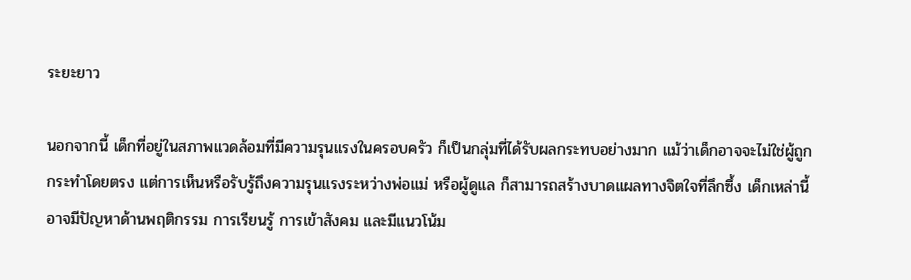ระยะยาว

นอกจากนี้ เด็กที่อยู่ในสภาพแวดล้อมที่มีความรุนแรงในครอบครัว ก็เป็นกลุ่มที่ได้รับผลกระทบอย่างมาก แม้ว่าเด็กอาจจะไม่ใช่ผู้ถูกกระทำโดยตรง แต่การเห็นหรือรับรู้ถึงความรุนแรงระหว่างพ่อแม่ หรือผู้ดูแล ก็สามารถสร้างบาดแผลทางจิตใจที่ลึกซึ้ง เด็กเหล่านี้อาจมีปัญหาด้านพฤติกรรม การเรียนรู้ การเข้าสังคม และมีแนวโน้ม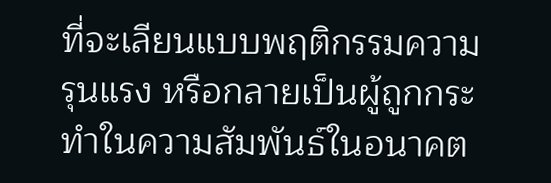ที่จะเลียนแบบพฤติกรรมความรุนแรง หรือกลายเป็นผู้ถูกกระทำในความสัมพันธ์ในอนาคต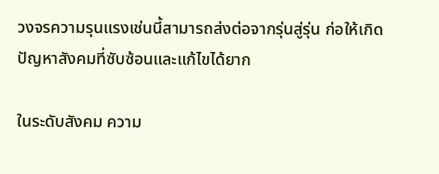วงจรความรุนแรงเช่นนี้สามารถส่งต่อจากรุ่นสู่รุ่น ก่อให้เกิดปัญหาสังคมที่ซับซ้อนและแก้ไขได้ยาก

ในระดับสังคม ความ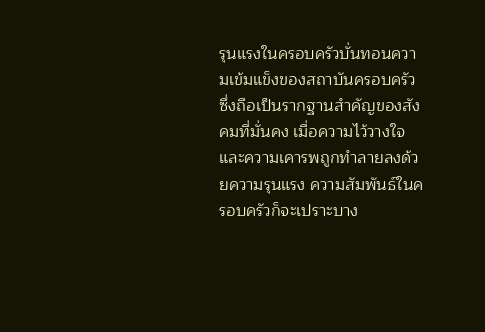รุนแรงในครอบครัวบั่นทอนความเข้มแข็งของสถาบันครอบครัว ซึ่งถือเป็นรากฐานสำคัญของสังคมที่มั่นคง เมื่อความไว้วางใจและความเคารพถูกทำลายลงด้วยความรุนแรง ความสัมพันธ์ในครอบครัวก็จะเปราะบาง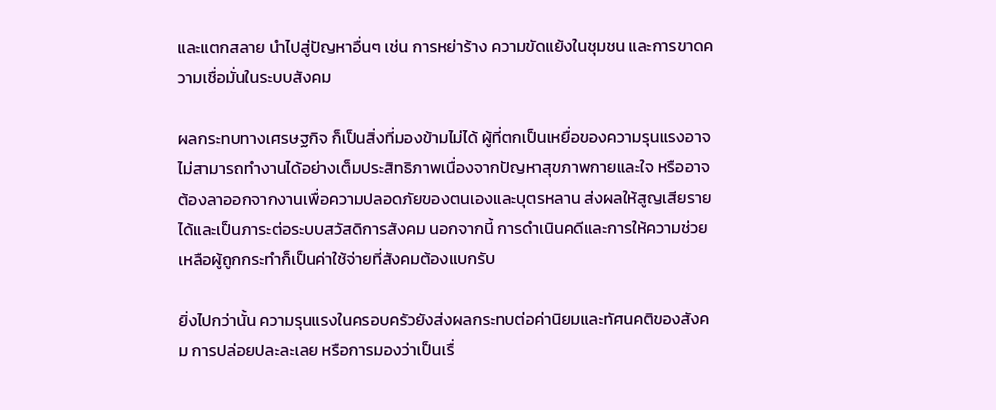และแตกสลาย นำไปสู่ปัญหาอื่นๆ เช่น การหย่าร้าง ความขัดแย้งในชุมชน และการขาดความเชื่อมั่นในระบบสังคม

ผลกระทบทางเศรษฐกิจ ก็เป็นสิ่งที่มองข้ามไม่ได้ ผู้ที่ตกเป็นเหยื่อของความรุนแรงอาจไม่สามารถทำงานได้อย่างเต็มประสิทธิภาพเนื่องจากปัญหาสุขภาพกายและใจ หรืออาจต้องลาออกจากงานเพื่อความปลอดภัยของตนเองและบุตรหลาน ส่งผลให้สูญเสียรายได้และเป็นภาระต่อระบบสวัสดิการสังคม นอกจากนี้ การดำเนินคดีและการให้ความช่วยเหลือผู้ถูกกระทำก็เป็นค่าใช้จ่ายที่สังคมต้องแบกรับ

ยิ่งไปกว่านั้น ความรุนแรงในครอบครัวยังส่งผลกระทบต่อค่านิยมและทัศนคติของสังคม การปล่อยปละละเลย หรือการมองว่าเป็นเรื่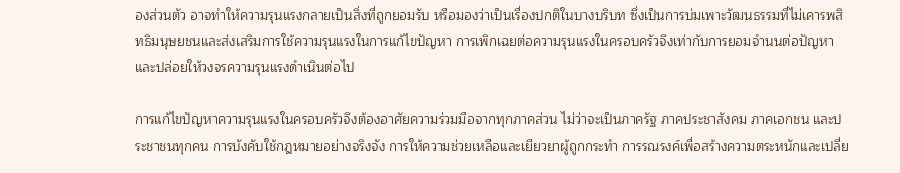องส่วนตัว อาจทำให้ความรุนแรงกลายเป็นสิ่งที่ถูกยอมรับ หรือมองว่าเป็นเรื่องปกติในบางบริบท ซึ่งเป็นการบ่มเพาะวัฒนธรรมที่ไม่เคารพสิทธิมนุษยชนและส่งเสริมการใช้ความรุนแรงในการแก้ไขปัญหา การเพิกเฉยต่อความรุนแรงในครอบครัวจึงเท่ากับการยอมจำนนต่อปัญหาและปล่อยให้วงจรความรุนแรงดำเนินต่อไป

การแก้ไขปัญหาความรุนแรงในครอบครัวจึงต้องอาศัยความร่วมมือจากทุกภาคส่วน ไม่ว่าจะเป็นภาครัฐ ภาคประชาสังคม ภาคเอกชน และประชาชนทุกคน การบังคับใช้กฎหมายอย่างจริงจัง การให้ความช่วยเหลือและเยียวยาผู้ถูกกระทำ การรณรงค์เพื่อสร้างความตระหนักและเปลี่ย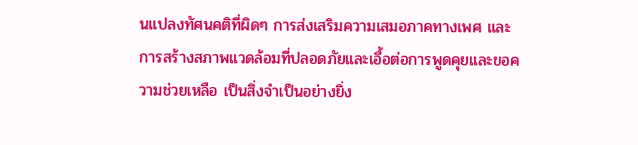นแปลงทัศนคติที่ผิดๆ การส่งเสริมความเสมอภาคทางเพศ และการสร้างสภาพแวดล้อมที่ปลอดภัยและเอื้อต่อการพูดคุยและขอความช่วยเหลือ เป็นสิ่งจำเป็นอย่างยิ่ง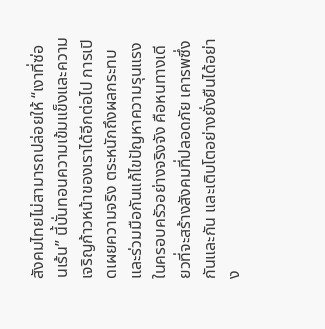สังคมไทยไม่สามารถปล่อยให้ “เงาที่ซ่อนเร้น” นี้บั่นทอนความเข้มแข็งและความเจริญก้าวหน้าของเราได้อีกต่อไป การเปิดเผยความจริง ตระหนักถึงผลกระทบ และร่วมมือกันแก้ไขปัญหาความรุนแรงในครอบครัวอย่างจริงจัง คือหนทางเดียวที่จะสร้างสังคมที่ปลอดภัย เคารพซึ่งกันและกัน และเติบโตอย่างยั่งยืนได้อย่าง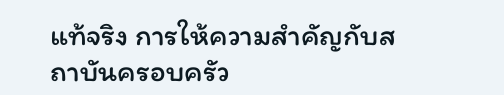แท้จริง การให้ความสำคัญกับสถาบันครอบครัว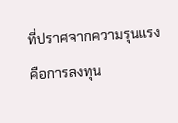ที่ปราศจากความรุนแรงคือการลงทุน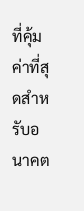ที่คุ้มค่าที่สุดสำหรับอนาคต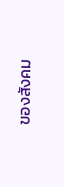ของสังคม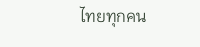ไทยทุกคน